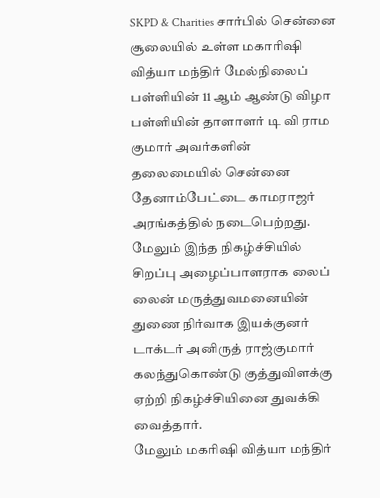SKPD & Charities சார்பில் சென்னை சூலையில் உள்ள மகாரிஷி வித்யா மந்திர் மேல்நிலைப் பள்ளியின் 11 ஆம் ஆண்டு விழா பள்ளியின் தாளாளர் டி வி ராம குமார் அவர்களின் தலைமையில் சென்னை தேனாம்பேட்டை காமராஜர் அரங்கத்தில் நடைபெற்றது.
மேலும் இந்த நிகழ்ச்சியில் சிறப்பு அழைப்பாளராக லைப் லைன் மருத்துவமனையின் துணை நிர்வாக இயக்குனர் டாக்டர் அனிருத் ராஜ்குமார் கலந்துகொண்டு குத்துவிளக்கு ஏற்றி நிகழ்ச்சியினை துவக்கி வைத்தார்.
மேலும் மகரிஷி வித்யா மந்திர்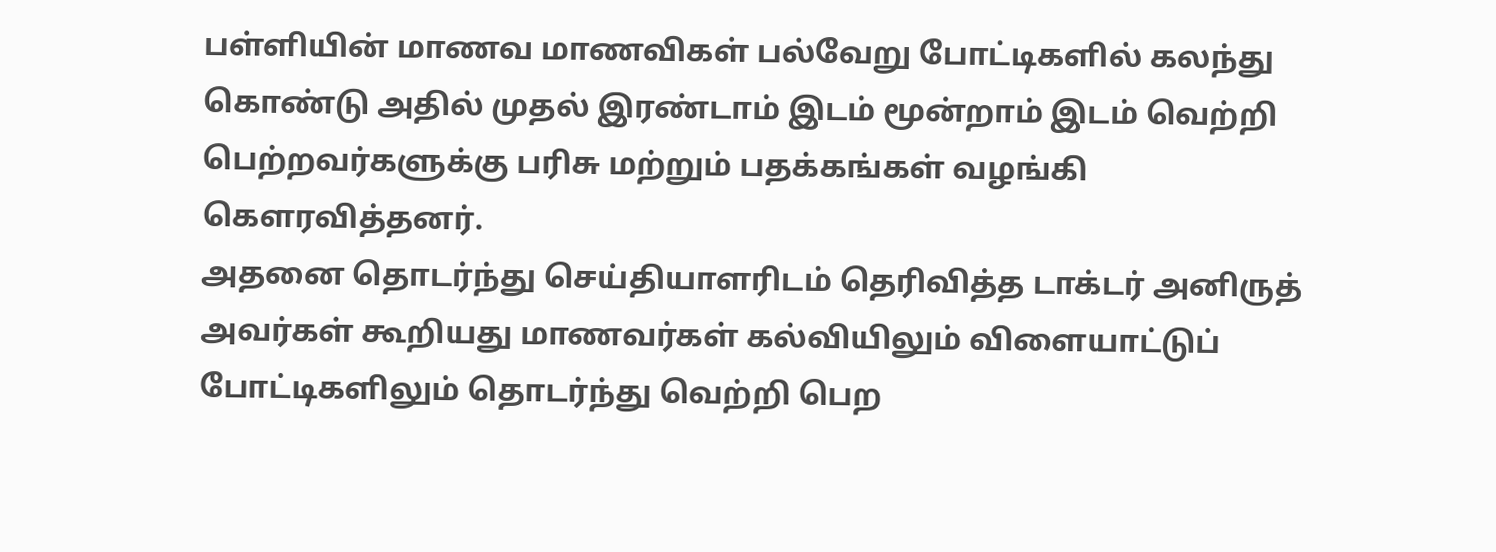பள்ளியின் மாணவ மாணவிகள் பல்வேறு போட்டிகளில் கலந்து கொண்டு அதில் முதல் இரண்டாம் இடம் மூன்றாம் இடம் வெற்றி பெற்றவர்களுக்கு பரிசு மற்றும் பதக்கங்கள் வழங்கி கௌரவித்தனர்.
அதனை தொடர்ந்து செய்தியாளரிடம் தெரிவித்த டாக்டர் அனிருத் அவர்கள் கூறியது மாணவர்கள் கல்வியிலும் விளையாட்டுப் போட்டிகளிலும் தொடர்ந்து வெற்றி பெற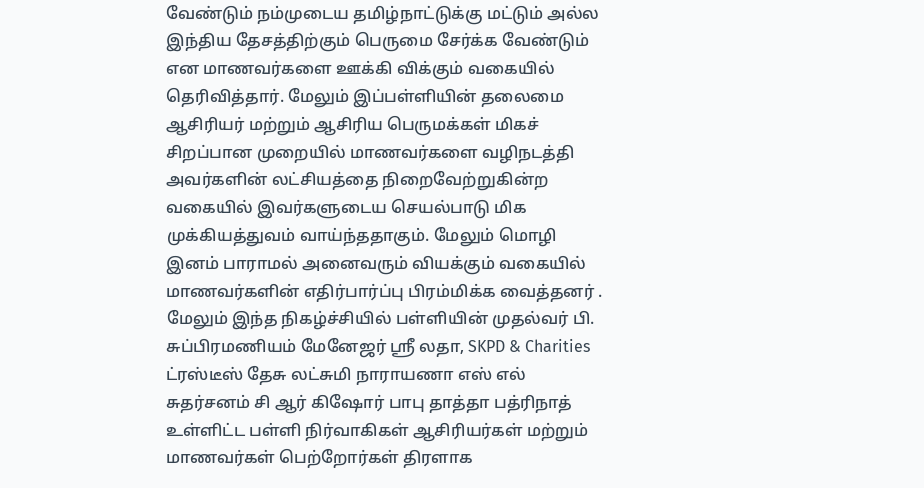வேண்டும் நம்முடைய தமிழ்நாட்டுக்கு மட்டும் அல்ல இந்திய தேசத்திற்கும் பெருமை சேர்க்க வேண்டும் என மாணவர்களை ஊக்கி விக்கும் வகையில் தெரிவித்தார். மேலும் இப்பள்ளியின் தலைமை ஆசிரியர் மற்றும் ஆசிரிய பெருமக்கள் மிகச் சிறப்பான முறையில் மாணவர்களை வழிநடத்தி அவர்களின் லட்சியத்தை நிறைவேற்றுகின்ற வகையில் இவர்களுடைய செயல்பாடு மிக முக்கியத்துவம் வாய்ந்ததாகும். மேலும் மொழி இனம் பாராமல் அனைவரும் வியக்கும் வகையில் மாணவர்களின் எதிர்பார்ப்பு பிரம்மிக்க வைத்தனர் .
மேலும் இந்த நிகழ்ச்சியில் பள்ளியின் முதல்வர் பி. சுப்பிரமணியம் மேனேஜர் ஸ்ரீ லதா, SKPD & Charities ட்ரஸ்டீஸ் தேசு லட்சுமி நாராயணா எஸ் எல் சுதர்சனம் சி ஆர் கிஷோர் பாபு தாத்தா பத்ரிநாத் உள்ளிட்ட பள்ளி நிர்வாகிகள் ஆசிரியர்கள் மற்றும் மாணவர்கள் பெற்றோர்கள் திரளாக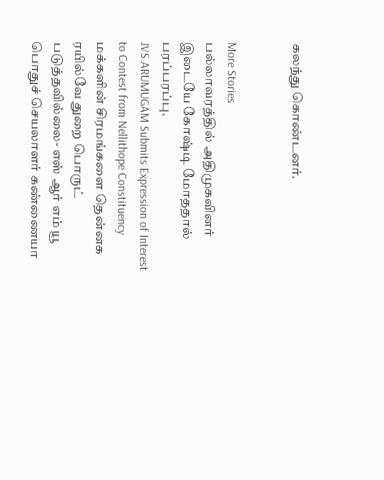கலந்து கொண்டனர்.


More Stories
பல்லாவரத்தில் அதிமுகவினர் இடையே கோஷ்டி மோததால் பரப்பரப்பு.
JVS ARUMUGAM Submits Expression of Interest to Contest from Nellithope Constituency
மக்களின் சிரமங்களை தென்னக ரயில்வே துறை பொருட் படுத்தவில்லை- எஸ் ஆர் எம் யூ பொதுச் செயலாளர் கண்ணையா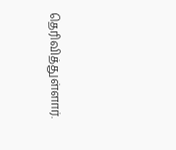தெரிவித்துள்ளார்.